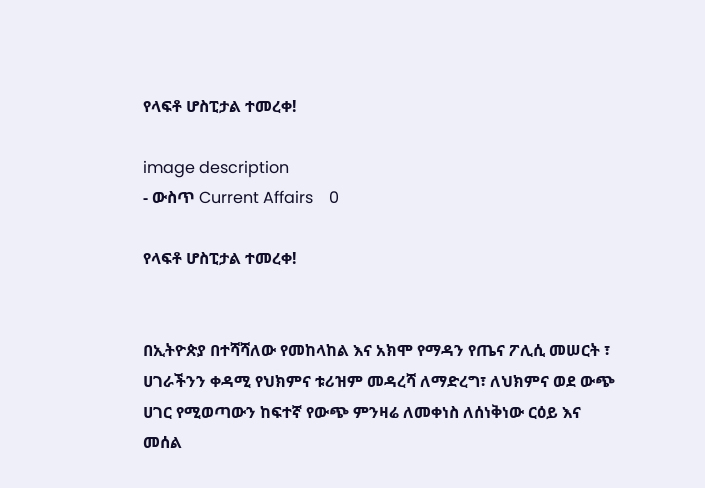የላፍቶ ሆስፒታል ተመረቀ!

image description
- ውስጥ Current Affairs    0

የላፍቶ ሆስፒታል ተመረቀ!


በኢትዮጵያ በተሻሻለው የመከላከል እና አክሞ የማዳን የጤና ፖሊሲ መሠርት ፣ ሀገራችንን ቀዳሚ የህክምና ቱሪዝም መዳረሻ ለማድረግ፣ ለህክምና ወደ ውጭ ሀገር የሚወጣውን ከፍተኛ የውጭ ምንዛሬ ለመቀነስ ለሰነቅነው ርዕይ እና መሰል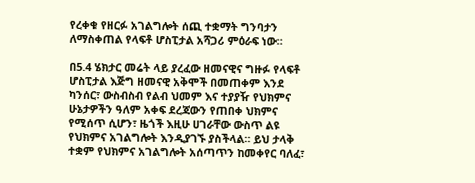የረቀቁ የዘርፉ አገልግሎት ሰጪ ተቋማት ግንባታን ለማስቀጠል የላፍቶ ሆስፒታል አሻጋሪ ምዕራፍ ነው።

በ5.4 ሄክታር መሬት ላይ ያረፈው ዘመናዊና ግዙፉ የላፍቶ ሆስፒታል እጅግ ዘመናዊ አቅሞች በመጠቀም እንደ ካንሰር፣ ውስብስብ የልብ ህመም እና ተያያዥ የህክምና ሁኔታዎችን ዓለም አቀፍ ደረጃውን የጠበቀ ህክምና የሚሰጥ ሲሆን፣ ዜጎች እዚሁ ሀገራቸው ውስጥ ልዩ የህክምና አገልግሎት እንዲያገኙ ያስችላል። ይህ ታላቅ ተቋም የህክምና አገልግሎት አሰጣጥን ከመቀየር ባለፈ፣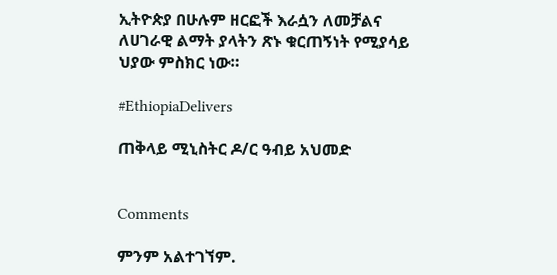ኢትዮጵያ በሁሉም ዘርፎች እራሷን ለመቻልና ለሀገራዊ ልማት ያላትን ጽኑ ቁርጠኝነት የሚያሳይ ህያው ምስክር ነው።

#EthiopiaDelivers

ጠቅላይ ሚኒስትር ዶ/ር ዓብይ አህመድ


Comments

ምንም አልተገኘም.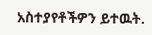አስተያየቶችዎን ይተዉት.